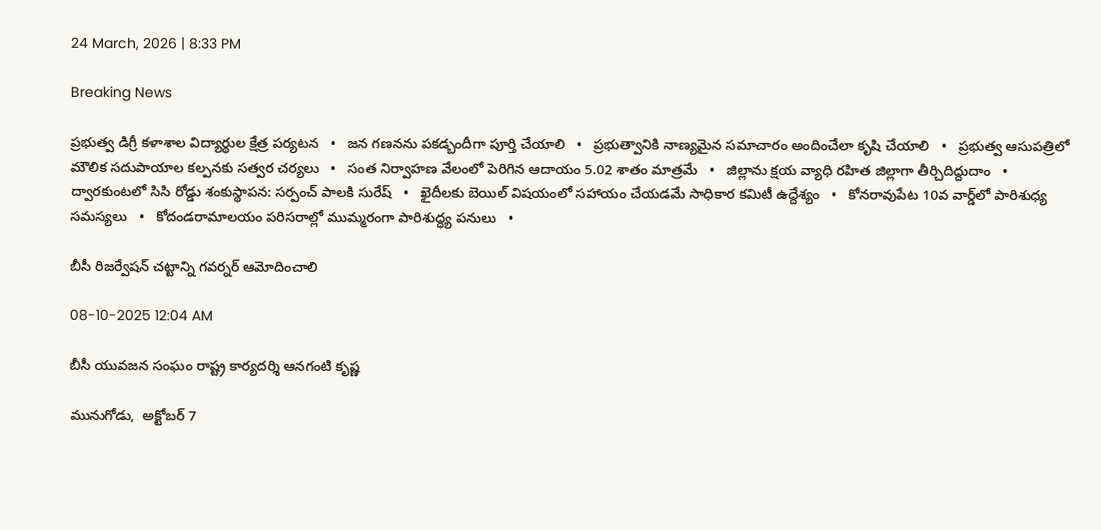24 March, 2026 | 8:33 PM

Breaking News

ప్రభుత్వ డిగ్రీ కళాశాల విద్యార్థుల క్షేత్ర పర్యటన   •   జన గణనను పకడ్బందీగా పూర్తి చేయాలి   •   ప్రభుత్వానికి నాణ్యమైన సమాచారం అందించేలా కృషి చేయాలి   •   ప్రభుత్వ ఆసుపత్రిలో మౌలిక సదుపాయాల కల్పనకు సత్వర చర్యలు   •   సంత నిర్వాహణ వేలంలో పెరిగిన ఆదాయం 5.02 శాతం మాత్రమే   •   జిల్లాను క్షయ వ్యాధి రహిత జిల్లాగా తీర్చిదిద్దుదాం   •   ద్వారకుంటలో సిసి రోడ్డు శంకుస్థాపన: సర్పంచ్ పాలకి సురేష్   •   ఖైదీలకు బెయిల్ విషయంలో సహాయం చేయడమే సాధికార కమిటీ ఉద్దేశ్యం   •   కోనరావుపేట 10వ వార్డ్‌లో పారిశుధ్య సమస్యలు   •   కోదండరామాలయం పరిసరాల్లో ముమ్మరంగా పారిశుద్ధ్య పనులు   •

బీసీ రిజర్వేషన్ చట్టాన్ని గవర్నర్ ఆమోదించాలి

08-10-2025 12:04 AM

బీసీ యువజన సంఘం రాష్ట్ర కార్యదర్శి ఆనగంటి కృష్ణ

మునుగోడు,  అక్టోబర్ 7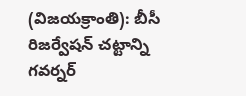(విజయక్రాంతి): బీసీ రిజర్వేషన్ చట్టాన్ని గవర్నర్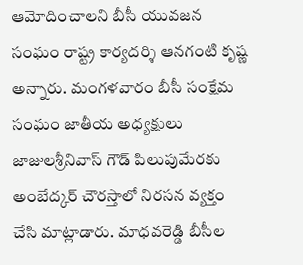ఆమోదించాలని బీసీ యువజన సంఘం రాష్ట్ర కార్యదర్శి ఆనగంటి కృష్ణ అన్నారు. మంగళవారం బీసీ సంక్షేమ సంఘం జాతీయ అధ్యక్షులు జాజులశ్రీనివాస్ గౌడ్ పిలుపుమేరకు అంబేద్కర్ చౌరస్తాలో నిరసన వ్యక్తం చేసి మాట్లాడారు. మాధవరెడ్డి బీసీల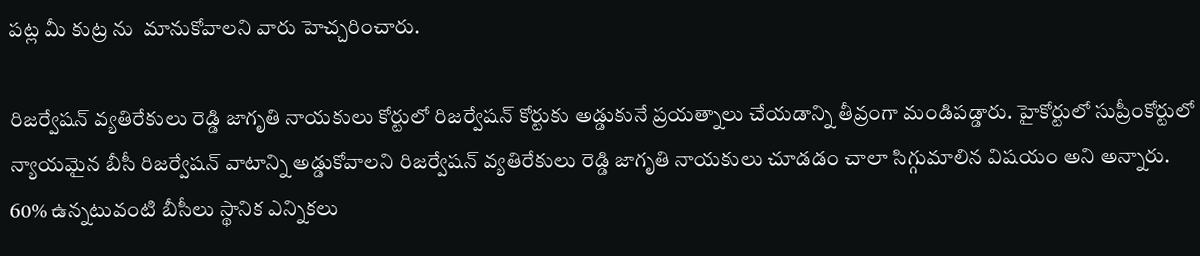పట్ల మీ కుట్ర ను  మానుకోవాలని వారు హెచ్చరించారు.

రిజర్వేషన్ వ్యతిరేకులు రెడ్డి జాగృతి నాయకులు కోర్టులో రిజర్వేషన్ కోర్టుకు అడ్డుకునే ప్రయత్నాలు చేయడాన్ని తీవ్రంగా మండిపడ్డారు. హైకోర్టులో సుప్రీంకోర్టులో న్యాయమైన బీసీ రిజర్వేషన్ వాటాన్ని అడ్డుకోవాలని రిజర్వేషన్ వ్యతిరేకులు రెడ్డి జాగృతి నాయకులు చూడడం చాలా సిగ్గుమాలిన విషయం అని అన్నారు. 60% ఉన్నటువంటి బీసీలు స్థానిక ఎన్నికలు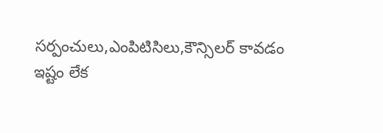సర్పంచులు,ఎంపిటిసిలు,కౌన్సిలర్ కావడం ఇష్టం లేక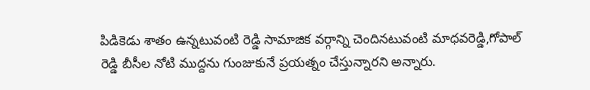పిడికెడు శాతం ఉన్నటువంటి రెడ్డి సామాజిక వర్గాన్ని చెందినటువంటి మాధవరెడ్డి,గోపాల్ రెడ్డి బీసీల నోటి ముద్దను గుంజుకునే ప్రయత్నం చేస్తున్నారని అన్నారు.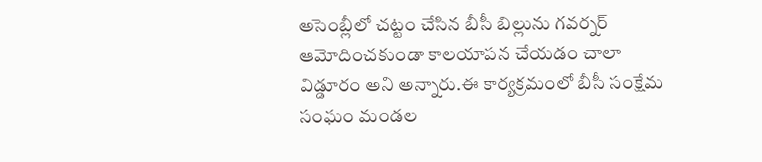అసెంబ్లీలో చట్టం చేసిన బీసీ బిల్లును గవర్నర్ ఆమోదించకుండా కాలయాపన చేయడం చాలా విడ్డూరం అని అన్నారు.ఈ కార్యక్రమంలో బీసీ సంక్షేమ సంఘం మండల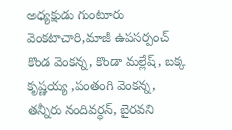అధ్యక్షుడు గుంటూరు వెంకటాచారి,మాజీ ఉపసర్పంచ్ కొండ వెంకన్న, కొండా మల్లేష్, బక్క కృష్ణయ్య ,పంతంగి వెంకన్న, తన్నీరు నందివర్ధన్, బైరవని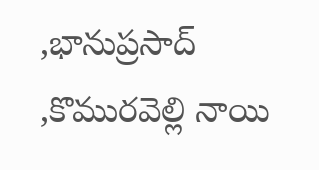,భానుప్రసాద్ ,కొమురవెల్లి నాయి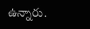ఉన్నారు.